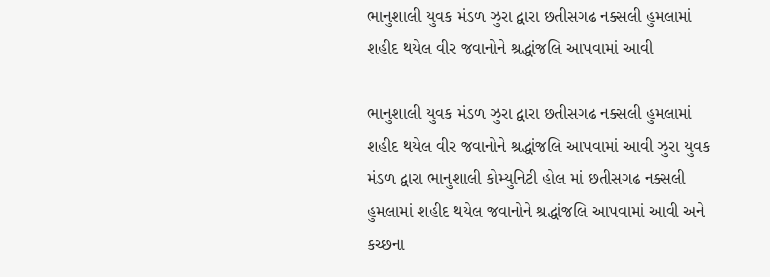ભાનુશાલી યુવક મંડળ ઝુરા દ્વારા છતીસગઢ નક્સલી હુમલામાં શહીદ થયેલ વીર જવાનોને શ્રદ્ધાંજલિ આપવામાં આવી

ભાનુશાલી યુવક મંડળ ઝુરા દ્વારા છતીસગઢ નક્સલી હુમલામાં શહીદ થયેલ વીર જવાનોને શ્રદ્ધાંજલિ આપવામાં આવી ઝુરા યુવક મંડળ દ્વારા ભાનુશાલી કોમ્યુનિટી હોલ માં છતીસગઢ નક્સલી હુમલામાં શહીદ થયેલ જવાનોને શ્રદ્ધાંજલિ આપવામાં આવી અને કચ્છના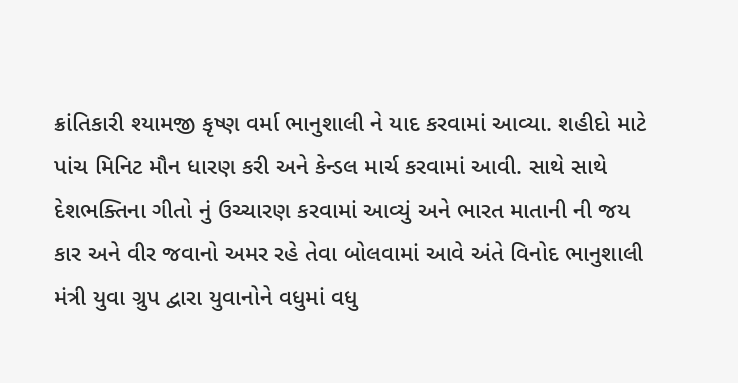ક્રાંતિકારી શ્યામજી કૃષ્ણ વર્મા ભાનુશાલી ને યાદ કરવામાં આવ્યા. શહીદો માટે પાંચ મિનિટ મૌન ધારણ કરી અને કેન્ડલ માર્ચ કરવામાં આવી. સાથે સાથે દેશભક્તિના ગીતો નું ઉચ્ચારણ કરવામાં આવ્યું અને ભારત માતાની ની જય કાર અને વીર જવાનો અમર રહે તેવા બોલવામાં આવે અંતે વિનોદ ભાનુશાલી મંત્રી યુવા ગ્રુપ દ્વારા યુવાનોને વધુમાં વધુ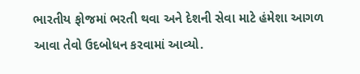ભારતીય ફોજમાં ભરતી થવા અને દેશની સેવા માટે હંમેશા આગળ આવા તેવો ઉદબોધન કરવામાં આવ્યો.